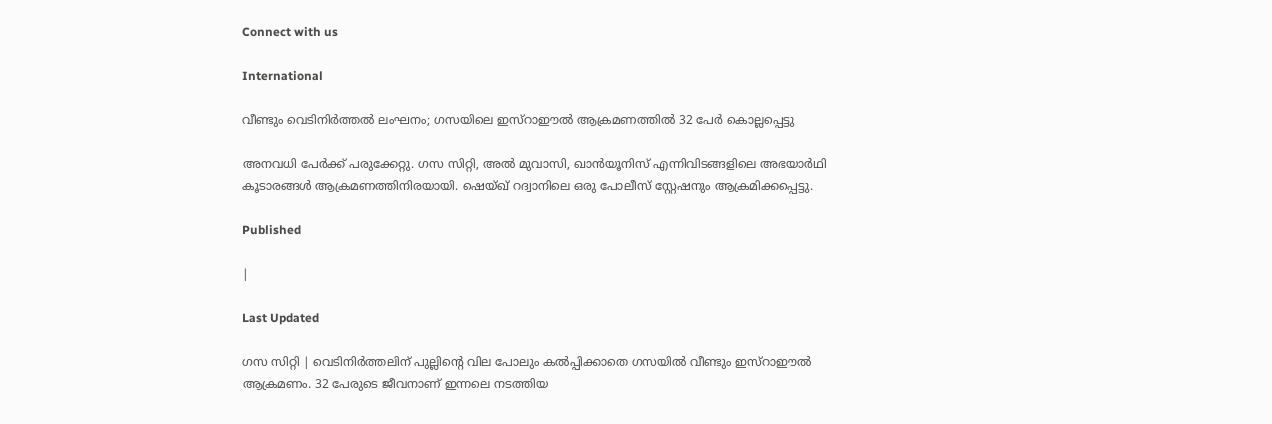Connect with us

International

വീണ്ടും വെടിനിര്‍ത്തല്‍ ലംഘനം; ഗസയിലെ ഇസ്‌റാഈല്‍ ആക്രമണത്തില്‍ 32 പേര്‍ കൊല്ലപ്പെട്ടു

അനവധി പേര്‍ക്ക് പരുക്കേറ്റു. ഗസ സിറ്റി, അല്‍ മുവാസി, ഖാന്‍യൂനിസ് എന്നിവിടങ്ങളിലെ അഭയാര്‍ഥി കൂടാരങ്ങള്‍ ആക്രമണത്തിനിരയായി. ഷെയ്ഖ് റദ്വാനിലെ ഒരു പോലീസ് സ്റ്റേഷനും ആക്രമിക്കപ്പെട്ടു.

Published

|

Last Updated

ഗസ സിറ്റി | വെടിനിര്‍ത്തലിന് പുല്ലിന്റെ വില പോലും കല്‍പ്പിക്കാതെ ഗസയില്‍ വീണ്ടും ഇസ്‌റാഈല്‍ ആക്രമണം. 32 പേരുടെ ജീവനാണ് ഇന്നലെ നടത്തിയ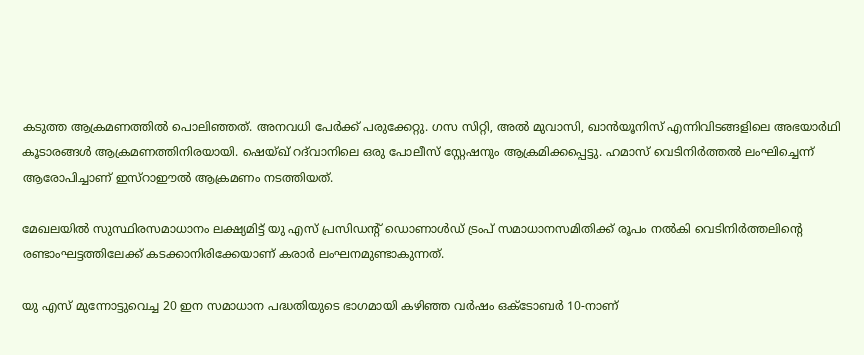കടുത്ത ആക്രമണത്തില്‍ പൊലിഞ്ഞത്. അനവധി പേര്‍ക്ക് പരുക്കേറ്റു. ഗസ സിറ്റി, അല്‍ മുവാസി, ഖാന്‍യൂനിസ് എന്നിവിടങ്ങളിലെ അഭയാര്‍ഥി കൂടാരങ്ങള്‍ ആക്രമണത്തിനിരയായി. ഷെയ്ഖ് റദ്‌വാനിലെ ഒരു പോലീസ് സ്റ്റേഷനും ആക്രമിക്കപ്പെട്ടു. ഹമാസ് വെടിനിര്‍ത്തല്‍ ലംഘിച്ചെന്ന് ആരോപിച്ചാണ് ഇസ്‌റാഈല്‍ ആക്രമണം നടത്തിയത്.

മേഖലയില്‍ സുസ്ഥിരസമാധാനം ലക്ഷ്യമിട്ട് യു എസ് പ്രസിഡന്റ് ഡൊണാള്‍ഡ് ട്രംപ് സമാധാനസമിതിക്ക് രൂപം നല്‍കി വെടിനിര്‍ത്തലിന്റെ രണ്ടാംഘട്ടത്തിലേക്ക് കടക്കാനിരിക്കേയാണ് കരാര്‍ ലംഘനമുണ്ടാകുന്നത്.

യു എസ് മുന്നോട്ടുവെച്ച 20 ഇന സമാധാന പദ്ധതിയുടെ ഭാഗമായി കഴിഞ്ഞ വര്‍ഷം ഒക്ടോബര്‍ 10-നാണ്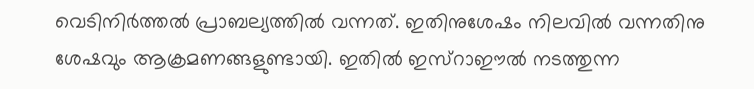വെടിനിര്‍ത്തല്‍ പ്രാബല്യത്തില്‍ വന്നത്. ഇതിനുശേഷം നിലവില്‍ വന്നതിനു ശേഷവും ആക്രമണങ്ങളുണ്ടായി. ഇതില്‍ ഇസ്‌റാഈല്‍ നടത്തുന്ന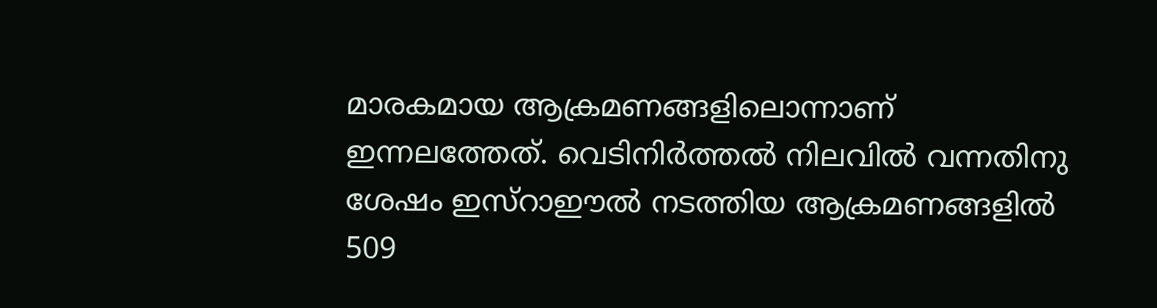മാരകമായ ആക്രമണങ്ങളിലൊന്നാണ് ഇന്നലത്തേത്. വെടിനിര്‍ത്തല്‍ നിലവില്‍ വന്നതിനു ശേഷം ഇസ്‌റാഈല്‍ നടത്തിയ ആക്രമണങ്ങളില്‍ 509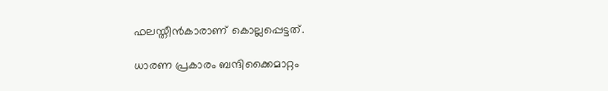ഫലസ്തീന്‍കാരാണ് കൊല്ലപ്പെട്ടത്.

ധാരണ പ്രകാരം ബന്ദിക്കൈമാറ്റം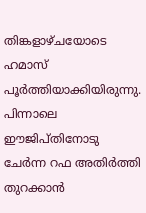തിങ്കളാഴ്ചയോടെ ഹമാസ് പൂര്‍ത്തിയാക്കിയിരുന്നു. പിന്നാലെ ഈജിപ്തിനോടു ചേര്‍ന്ന റഫ അതിര്‍ത്തി തുറക്കാന്‍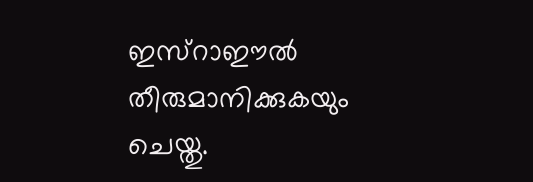ഇസ്‌റാഈല്‍ തീരുമാനിക്കുകയും ചെയ്തു.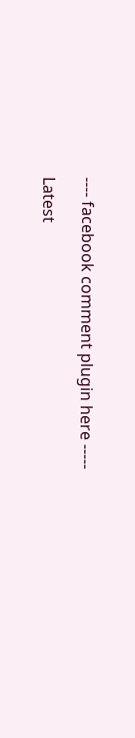---- facebook comment plugin here -----

Latest